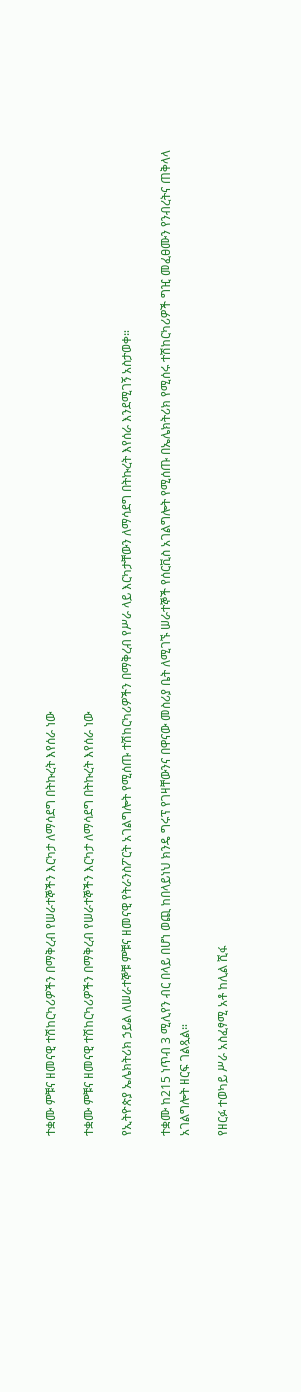ተቋሙ ምቹና ዘመናዊ ተሽከርካሪዎችን በማቅረብ የሠራተኞችን እርካታ ለማሳደግ በትኩረት እየሰራ ነው

ተቋሙ ምቹና ዘመናዊ ተሽከርካሪዎችን በማቅረብ የሠራተኞችን እርካታ ለማሳደግ በትኩረት እየሰራ ነው

የኢትዮጵያ ኤሌክትሪክ ኃይል ለሠራተኞቹ ምቹና ዘመናዊ የትራንስፖርት አገልግሎት የሚሰጡ ተሽከርካሪዎችን በማቅረብ የሥራ ላይ እርካታቸውን ለማሳደግ በትኩረት እየሰራ እንደሚገኝ አስታወቀ።

ተቋሙ ከ215 ነጥብ 3 ሚሊየን ብር በላይ በሆነ ወጪ ከበላይነህ ክንዴ ግሩፕ የገዛቸውንና በዋናው መስሪያ ቤት ለሚገኙ ሠራተኞች የሰርቪስ አገልግሎት የሚሰጡ በኤሌክትሪክ የሚሰሩ ተሽከርካሪዎች ግዢ መፈፀሙን የንብረትና ጠቅላላ አገልግሎት ዘርፍ ገልጿል።

የዘርፉ ተወካይ ሥራ አስፈፃሚ አቶ ከሊል ሺፋ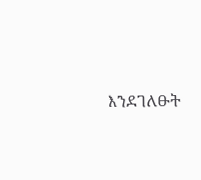እንደገለፁት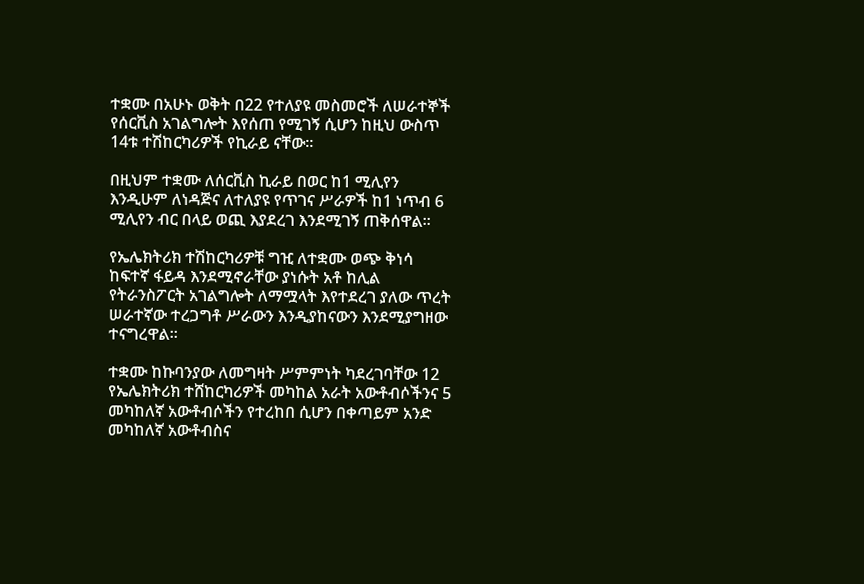ተቋሙ በአሁኑ ወቅት በ22 የተለያዩ መስመሮች ለሠራተኞች የሰርቪስ አገልግሎት እየሰጠ የሚገኝ ሲሆን ከዚህ ውስጥ 14ቱ ተሽከርካሪዎች የኪራይ ናቸው።

በዚህም ተቋሙ ለሰርቪስ ኪራይ በወር ከ1 ሚሊየን እንዲሁም ለነዳጅና ለተለያዩ የጥገና ሥራዎች ከ1 ነጥብ 6 ሚሊየን ብር በላይ ወጪ እያደረገ እንደሚገኝ ጠቅሰዋል።

የኤሌክትሪክ ተሽከርካሪዎቹ ግዢ ለተቋሙ ወጭ ቅነሳ ከፍተኛ ፋይዳ እንደሚኖራቸው ያነሱት አቶ ከሊል የትራንስፖርት አገልግሎት ለማሟላት እየተደረገ ያለው ጥረት ሠራተኛው ተረጋግቶ ሥራውን እንዲያከናውን እንደሚያግዘው ተናግረዋል።

ተቋሙ ከኩባንያው ለመግዛት ሥምምነት ካደረገባቸው 12 የኤሌክትሪክ ተሸከርካሪዎች መካከል አራት አውቶብሶችንና 5 መካከለኛ አውቶብሶችን የተረከበ ሲሆን በቀጣይም አንድ መካከለኛ አውቶብስና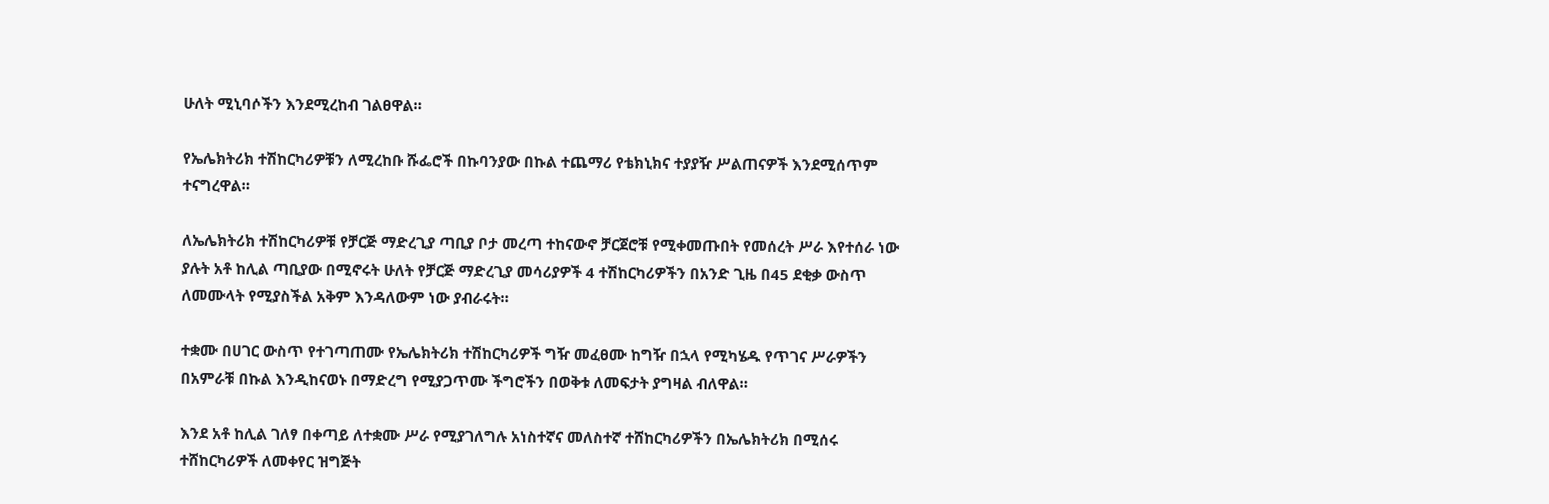ሁለት ሚኒባሶችን እንደሚረከብ ገልፀዋል።

የኤሌክትሪክ ተሽከርካሪዎቹን ለሚረከቡ ሹፌሮች በኩባንያው በኩል ተጨማሪ የቴክኒክና ተያያዥ ሥልጠናዎች እንደሚሰጥም ተናግረዋል።

ለኤሌክትሪክ ተሽከርካሪዎቹ የቻርጅ ማድረጊያ ጣቢያ ቦታ መረጣ ተከናውኖ ቻርጀሮቹ የሚቀመጡበት የመሰረት ሥራ እየተሰራ ነው ያሉት አቶ ከሊል ጣቢያው በሚኖሩት ሁለት የቻርጅ ማድረጊያ መሳሪያዎች 4 ተሽከርካሪዎችን በአንድ ጊዜ በ45 ደቂቃ ውስጥ ለመሙላት የሚያስችል አቅም እንዳለውም ነው ያብራሩት።

ተቋሙ በሀገር ውስጥ የተገጣጠሙ የኤሌክትሪክ ተሽከርካሪዎች ግዥ መፈፀሙ ከግዥ በኋላ የሚካሄዱ የጥገና ሥራዎችን በአምራቹ በኩል እንዲከናወኑ በማድረግ የሚያጋጥሙ ችግሮችን በወቅቱ ለመፍታት ያግዛል ብለዋል።

እንደ አቶ ከሊል ገለፃ በቀጣይ ለተቋሙ ሥራ የሚያገለግሉ አነስተኛና መለስተኛ ተሸከርካሪዎችን በኤሌክትሪክ በሚሰሩ ተሸከርካሪዎች ለመቀየር ዝግጅት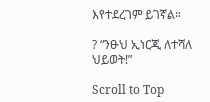እየተደረገም ይገኛል።

? “ንፁህ ኢነርጂ ለተሻለ ህይወት!”

Scroll to Top